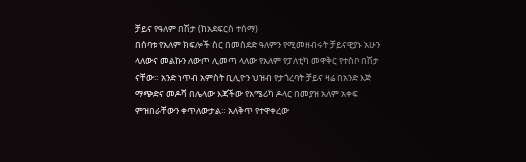ቻይና የዓለም በሽታ (ከአደፍርስ ተሰማ)
በሰባቱ የአለም ክፍሎች ስር በመስደድ ዓለምን የሚመዘብሩት ቻይናዊያኑ አሁን ላለውና መልኩን ለውጦ ሊመጣ ላለው የአለም የፓለቲካ መዋቅር የተስቦ በሽታ ናቸው። አንድ ነጥብ አምስት ቢሊዮን ህዝብ የታጎረባት ቻይና ዛሬ በአንድ እጅ ማጭድና መዶሻ በሌላው እጃችው የአሜሪካ ዶላር በመያዝ አለም አቀፍ ምዝበራቸውን ቀጥለውታል። አለቅጥ የተዋቀረው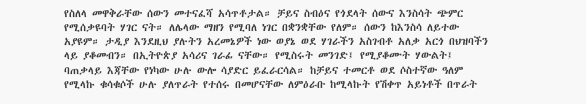የስለላ መዋቅራቸው ሰውን መተናፈሻ አሳጥቶታል። ቻይና ስብዕና የጎደላት ሰውና እንስሳት ጭምር የሚሰቃዩባት ሃገር ናት። ለሌላው ማዘን የሚባለ ነገር በቋንቋቸው የለም። ሰውን ከእንስሳ ለይተው አያዩም። ታዲያ እንደዚህ ያሉትን አረመኔዎች ነው ወያኔ ወደ ሃገራችን አስገብቶ አለቃ አርጎ በህዝባችን ላይ ያቆመብን። በኢትዮጵያ አሳሪና ገራፊ ናቸው። የሚስሩት መንገድ፤ የሚያቆሙት ሃውልት፤ ባጠቃላይ እጃቸው የነካው ሁሉ ውሎ ሳያድር ይፈራርሳል። ከቻይና ተመርቶ ወደ ሶስተኛው ዓለም የሚላኩ ቁሳቁሶች ሁሉ ያለጥራት የተሰሩ በመሆናቸው ለምዕራቡ ከሚላኩት የሽቀጥ አይነቶች በጥራት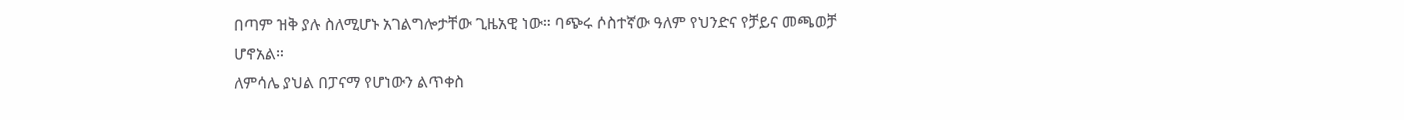በጣም ዝቅ ያሉ ስለሚሆኑ አገልግሎታቸው ጊዜአዊ ነው። ባጭሩ ሶስተኛው ዓለም የህንድና የቻይና መጫወቻ ሆኖአል።
ለምሳሌ ያህል በፓናማ የሆነውን ልጥቀስ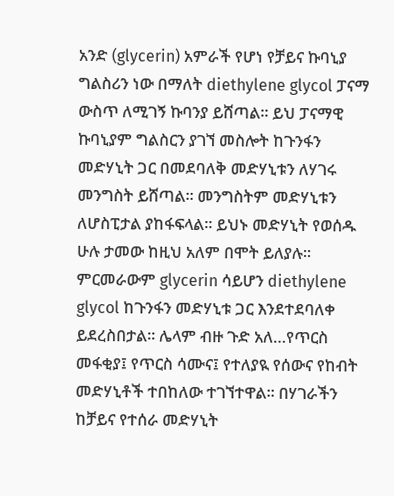አንድ (glycerin) አምራች የሆነ የቻይና ኩባኒያ ግልስሪን ነው በማለት diethylene glycol ፓናማ ውስጥ ለሚገኝ ኩባንያ ይሸጣል። ይህ ፓናማዊ ኩባኒያም ግልስርን ያገኘ መስሎት ከጉንፋን መድሃኒት ጋር በመደባለቅ መድሃኒቱን ለሃገሩ መንግስት ይሸጣል። መንግስትም መድሃኒቱን ለሆስፒታል ያከፋፍላል። ይህኑ መድሃኒት የወሰዱ ሁሉ ታመው ከዚህ አለም በሞት ይለያሉ። ምርመራውም glycerin ሳይሆን diethylene glycol ከጉንፋን መድሃኒቱ ጋር እንደተደባለቀ ይደረስበታል። ሌላም ብዙ ጉድ አለ…የጥርስ መፋቂያ፤ የጥርስ ሳሙና፤ የተለያዪ የሰውና የከብት መድሃኒቶች ተበከለው ተገኘተዋል። በሃገራችን ከቻይና የተሰራ መድሃኒት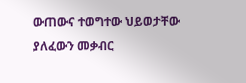ውጠውና ተወግተው ህይወታቸው ያለፈውን መቃብር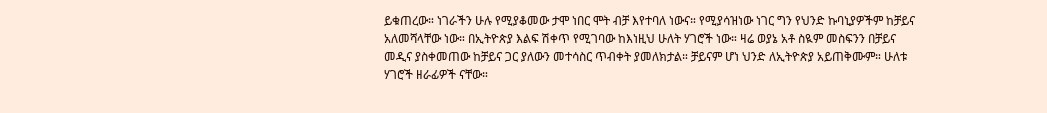ይቁጠረው። ነገራችን ሁሉ የሚያቆመው ታሞ ነበር ሞት ብቻ እየተባለ ነውና። የሚያሳዝነው ነገር ግን የህንድ ኩባኒያዎችም ከቻይና አለመሻላቸው ነው። በኢትዮጵያ እልፍ ሽቀጥ የሚገባው ከእነዚህ ሁለት ሃገሮች ነው። ዛሬ ወያኔ አቶ ስዪም መስፍንን በቻይና መዲና ያስቀመጠው ከቻይና ጋር ያለውን መተሳስር ጥብቀት ያመለክታል። ቻይናም ሆነ ህንድ ለኢትዮጵያ አይጠቅሙም። ሁለቱ ሃገሮች ዘራፊዎች ናቸው።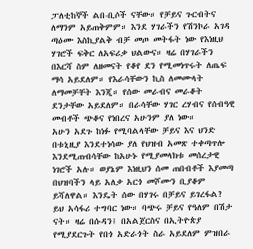ፓለቲከኞች ልበ-ቢሶች ናቸው። የቻይና ጉርብትና ለማንም አይጠቅምም። እንደ ሃገራችን የሽንኮራ አገዳ ጣዕሙ እስኪያልቅ ብቻ መጦ መትፋት ነው የእነዚህ ሃገሮች ፍቅር ለአፍሪቃ ህልውና። ዛሬ በሃገራችን በእርሻ ስም ለዘመናት የቆየ ደን የሚመነጥሩት ለጤፍ ማሳ አይደለም። የእራሳቸውን ኪስ ለመሙላት ለማመቻቸት እንጂ። የሰው መራብና መራቆት ደንታቸው አይደለም። በራሳቸው ሃገር ረሃብና የሰብዓዊ መብቶች ጭቆና የነበረና አሁንም ያለ ነው።
አሁን አደጉ ከነፉ የሚባልላቸው ቻይና እና ህንድ በቱኒዚያ እንደተነሳው ያለ የህዝብ አመጽ ተቀጣጥሎ እንደሚጠብሳቸው ከአሁኑ የሚያመላክቱ መሰረታዊ ነገሮች አሉ። ወያኔም እነዚህን ሰመ ጠበብቶች እያመጣ በህዝባችን ላይ አለቃ አርጎ መሾሙን ቢያቆም ይሻለዋል። እንዴት ሰው በሃገሩ በቻይና ይገረፋል? ይህ አሳፋሪ ተግባር ነው። ባጭሩ ቻይና የዓለም በሽታ ናት። ዛሬ በሱዳን፤ በአልጀርስና በኢትዮጵያ የሚያደርጉት የበጎ አድራጎት ስራ አይደለም ምዝበራ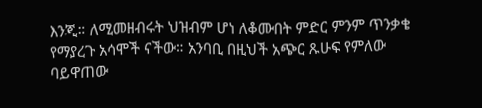እንጂ። ለሚመዘብሩት ህዝብም ሆነ ለቆሙበት ምድር ምንም ጥንቃቄ የማያረጉ አሳሞች ናችው። አንባቢ በዚህች አጭር ጹሁፍ የምለው ባይዋጠው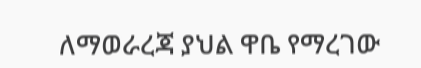ለማወራረጃ ያህል ዋቤ የማረገው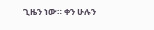ጊዜን ነው። ቀን ሁሉን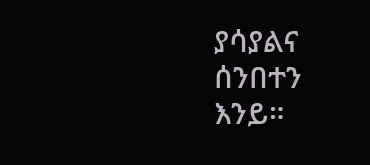ያሳያልና ሰንበተን እንይ።